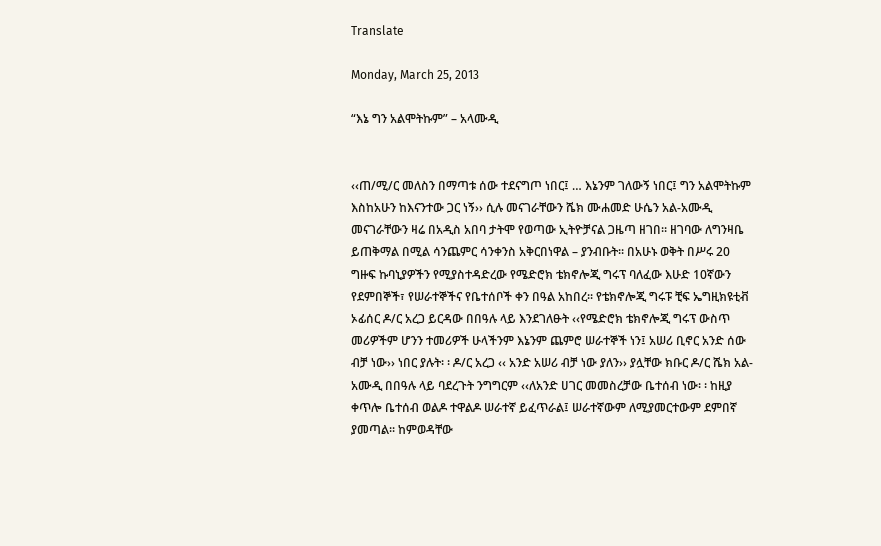Translate

Monday, March 25, 2013

“እኔ ግን አልሞትኩም” – አላሙዲ


‹‹ጠ/ሚ/ር መለስን በማጣቱ ሰው ተደናግጦ ነበር፤ … እኔንም ገለውኝ ነበር፤ ግን አልሞትኩም እስከአሁን ከእናንተው ጋር ነኝ›› ሲሉ መናገራቸውን ሼክ ሙሐመድ ሁሴን አል-አሙዲ መናገራቸውን ዛሬ በአዲስ አበባ ታትሞ የወጣው ኢትዮቻናል ጋዜጣ ዘገበ። ዘገባው ለግንዛቤ ይጠቅማል በሚል ሳንጨምር ሳንቀንስ አቅርበነዋል – ያንብቡት። በአሁኑ ወቅት በሥሩ 20 ግዙፍ ኩባኒያዎችን የሚያስተዳድረው የሜድሮክ ቴክኖሎጂ ግሩፕ ባለፈው እሁድ 10ኛውን የደምበኞች፣ የሠራተኞችና የቤተሰቦች ቀን በዓል አከበረ፡፡ የቴክኖሎጂ ግሩፑ ቺፍ ኤግዚክዩቲቭ ኦፊሰር ዶ/ር አረጋ ይርዳው በበዓሉ ላይ እንደገለፁት ‹‹የሜድሮክ ቴክኖሎጂ ግሩፕ ውስጥ መሪዎችም ሆንን ተመሪዎች ሁላችንም እኔንም ጨምሮ ሠራተኞች ነን፤ አሠሪ ቢኖር አንድ ሰው ብቻ ነው›› ነበር ያሉት፡ ፡ ዶ/ር አረጋ ‹‹ አንድ አሠሪ ብቻ ነው ያለን›› ያሏቸው ክቡር ዶ/ር ሼክ አል- አሙዲ በበዓሉ ላይ ባደረጉት ንግግርም ‹‹ለአንድ ሀገር መመስረቻው ቤተሰብ ነው፡ ፡ ከዚያ ቀጥሎ ቤተሰብ ወልዶ ተዋልዶ ሠራተኛ ይፈጥራል፤ ሠራተኛውም ለሚያመርተውም ደምበኛ ያመጣል፡፡ ከምወዳቸው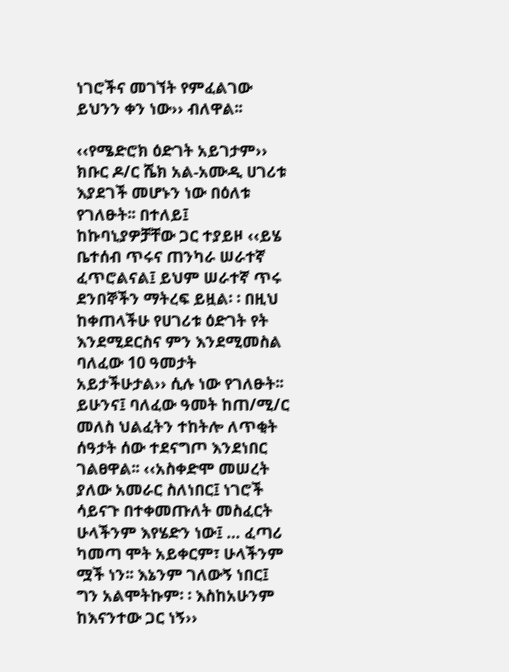ነገሮችና መገኘት የምፈልገው ይህንን ቀን ነው›› ብለዋል፡፡

‹‹የሜድሮክ ዕድገት አይገታም››
ክቡር ዶ/ር ሼክ አል-አሙዲ ሀገሪቱ እያደገች መሆኑን ነው በዕለቱ የገለፁት፡፡ በተለይ፤ ከኩባኒያዎቻቸው ጋር ተያይዞ ‹‹ይሄ ቤተሰብ ጥሩና ጠንካራ ሠራተኛ ፈጥሮልናል፤ ይህም ሠራተኛ ጥሩ ደንበኞችን ማትረፍ ይዟል፡ ፡ በዚህ ከቀጠላችሁ የሀገሪቱ ዕድገት የት እንደሚደርስና ምን እንደሚመስል ባለፈው 10 ዓመታት አይታችሁታል›› ሲሉ ነው የገለፁት፡፡ ይሁንና፤ ባለፈው ዓመት ከጠ/ሚ/ር መለስ ህልፈትን ተከትሎ ለጥቂት ሰዓታት ሰው ተደናግጦ እንደነበር ገልፀዋል፡፡ ‹‹አስቀድሞ መሠረት ያለው አመራር ስለነበር፤ ነገሮች ሳይናጉ በተቀመጡለት መስፈርት ሁላችንም እየሄድን ነው፤ … ፈጣሪ ካመጣ ሞት አይቀርም፣ ሁላችንም ሟች ነን፡፡ እኔንም ገለውኝ ነበር፤ ግን አልሞትኩም፡ ፡ እስከአሁንም ከእናንተው ጋር ነኝ››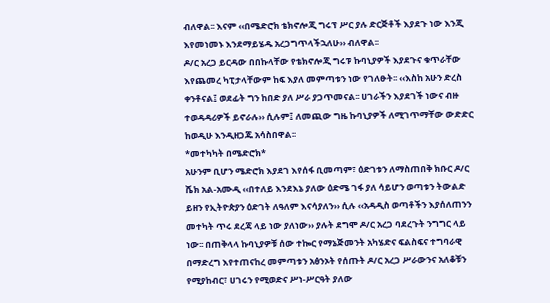ብለዋል፡፡ እናም ‹‹በሜድሮክ ቴክኖሎጂ ግሩፕ ሥር ያሉ ድርጅቶች እያደጉ ነው እንጂ እየመነመኑ እንደማይሄዱ አረጋግጥላችኋለሁ›› ብለዋል፡፡
ዶ/ር አረጋ ይርዳው በበኩላቸው የቴክኖሎጂ ግሩፑ ኩባኒያዎች እያደጉና ቁጥራቸው እየጨመረ ካፒታላቸውም ከፍ እያለ መምጣቱን ነው የገለፁት፡፡ ‹‹እስከ አሁን ድረስ ቀንቶናል፤ ወደፊት ግን ከበድ ያለ ሥራ ያጋጥመናል፡፡ ሀገራችን እያደገች ነውና ብዙ ተወዳዳሪዎች ይኖራሉ›› ሲሉም፤ ለመጪው ግዜ ኩባኒያዎች ለሚገጥማቸው ውድድር ከወዲሁ እንዲዘጋጁ አሳስበዋል፡፡
*መተካካት በሜድሮክ*
አሁንም ቢሆን ሜድሮክ እያደገ እየሰፋ ቢመጣም፣ ዕድገቱን ለማስጠበቅ ክቡር ዶ/ር ሼክ አል-አሙዲ ‹‹በተለይ እንደእኔ ያለው ዕድሜ ገፋ ያለ ሳይሆን ወጣቱን ትውልድ ይዘን የኢትዮጵያን ዕድገት ለዓለም እናሳያለን›› ሲሉ ‹‹አዳዲስ ወጣቶችን እያሰለጠንን መተካት ጥሩ ደረጃ ላይ ነው ያለነው›› ያሉት ደግሞ ዶ/ር አረጋ ባደረጉት ንግግር ላይ ነው፡፡ በጠቅላላ ኩባኒያዎቹ ሰው ተኰር የማኔጅመንት አካሄድና ፍልስፍና ተግባራዊ በማድረግ እየተጠናከረ መምጣቱን አፅንኦት የሰጡት ዶ/ር አረጋ ሥራውንና አለቆቹን የሚያከብር፣ ሀገሩን የሚወድና ሥነ-ሥርዓት ያለው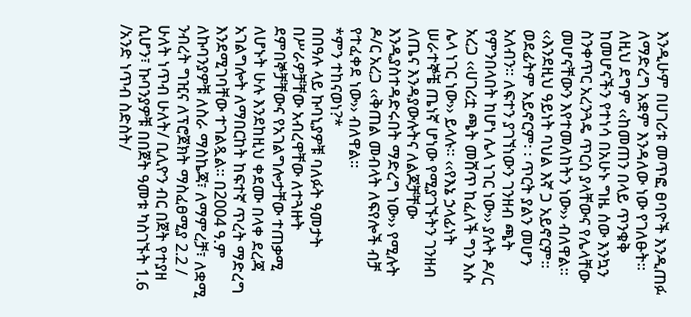እንዲሁም በሀገሪቱ መጥፎ ፀባዮች እንዲጠፉ ለማድረግ አቋም እንዳለው ነው የገለፁት፡፡ ለዚህ ደግም ‹‹ከመጠን በላይ ጥንቁቅ ከመሆናችን የተነሳ በአሁኑ ግዜ ሰው እንኳን ስንቀጥር አረንጓዴ ጥርስ ያላቸውና የሌላቸው መሆናቸውን እየተመለከትን ነው›› ብለዋል፡፡
‹‹እንደዚህ ዓይነት ባህል እኛ ጋ አይኖርም፡፡ ወደፊትም አይኖርም፡ ፡ ጥርት ያልን መሆን አለብን፡፡ ለፍተን ያገኘነውን ገንዘብ ጫት የምንበላበት ከሆነ ሌላ ነገር ነው›› ያሉት ዶ/ር አረጋ ‹‹ሀገሪቷ ጫት መሸጥ ከፈለች ግን እሱ ሌላ ነገር ነው›› ይላሉ፡፡ ‹‹የእኔ ኃላፊነት ሠራተኞቼ ጤነኛ ሆነው የሚያገኙትን ገንዘብ ለጤና እንዳያውሉትና ለልጆቻቸው እንዲያስተዳድሩበት ማድረግ ነው›› የሚሉት ዶ/ር አረጋ ‹‹ቅጠል መብላት ለፍየሎች ብቻ የተፈቀደ ነው›› ብለዋል፡፡
*ምን ተከናወነ?*
በበዓሉ ላይ ኩባኒያዎቹ ባለፉት ዓመታት በሥራዎቻቸው አብረዋቸው ለተጓዙት ደምበኞቻቸውና የአገልግሎታቸው ተጠቃሚ ለሆኑት ሁሉ እንደከዚህ ቀደሙ በላቀ ደረጃ አገልግሎት ለማበርከት ከፍተኛ ጥረት ማድረግ እንደሚገባቸው ተገልጿል፡፡ በ2004 ዓ.ም ለኩባንያዎቹ ለስራ ማስኬጃ፣ ለማምረቻ፣ ለቋሚ ንብረት ግዢና ለፕሮጀክት ማስፈፀሚያ 2.2 / ሁለት ነጥብ ሁለት/ ቢሊዮን ብር በጀት የተያዘ ሲሆን፣ ኩባንያዎቹ በበጀት ዓመቱ ካስገኙት 1.6 /አንድ ነጥብ ስድስት/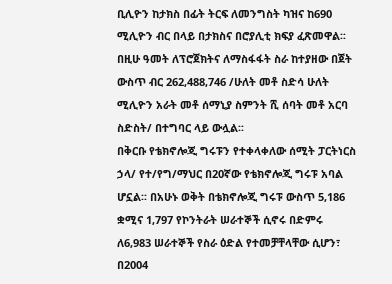ቢሊዮን ከታክስ በፊት ትርፍ ለመንግስት ካዝና ከ690 ሚሊዮን ብር በላይ በታክስና በሮያሊቲ ክፍያ ፈጽመዋል፡፡ በዚሁ ዓመት ለፕሮጀክትና ለማስፋፋት ስራ ከተያዘው በጀት ውስጥ ብር 262,488,746 /ሁለት መቶ ስድሳ ሁለት ሚሊዮን አራት መቶ ሰማኒያ ስምንት ሺ ሰባት መቶ አርባ ስድስት/ በተግባር ላይ ውሏል፡፡
በቅርቡ የቴክኖሎጂ ግሩፑን የተቀላቀለው ሰሚት ፓርትነርስ ኃላ/ የተ/የግ/ማህር በ20ኛው የቴክኖሎጂ ግሩፑ አባል ሆኗል፡፡ በአሁኑ ወቅት በቴክኖሎጂ ግሩፑ ውስጥ 5,186 ቋሚና 1,797 የኮንትራት ሠራተኞች ሲኖሩ በድምሩ ለ6,983 ሠራተኞች የስራ ዕድል የተመቻቸላቸው ሲሆን፣ በ2004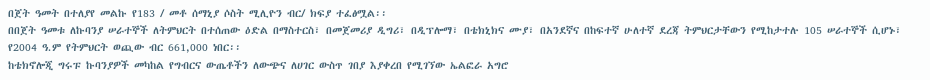በጀት ዓመት በተለያየ መልኩ የ183 / መቶ ሰማኒያ ሶስት ሚሊዮን ብር/ ክፍያ ተፈፅሟል፡፡
በበጀት ዓመቱ ለኩባንያ ሠራተኞች ለትምህርት በተሰጠው ዕድል በማስተርስ፣ በመጀመሪያ ዲግሪ፣ በዲፕሎማ፣ በቴክኒክና ሙያ፣ በአንደኛና በከፍተኛ ሁለተኛ ደረጃ ትምህርታቸውን የሚከታተሉ 105 ሠራተኞች ሲሆኑ፣ የ2004 ዓ.ም የትምህርት ወጪው ብር 661,000 ነበር፡፡
ከቴክኖሎጂ ግሩፑ ኩባንያዎች መካከል የግብርና ውጤቶችን ለውጭና ለሀገር ውስጥ ገበያ እያቀረበ የሚገኘው ኤልፎራ አግሮ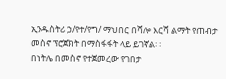ኢንዱስትሪ ኃ/የተ/የግ/ ማህበር በሻሎ እርሻ ልማት የጠብታ መስኖ ፕሮጀክት በማስፋፋት ላይ ይገኛል፡ ፡
በነትሌ በመስኖ የተጀመረው የገበታ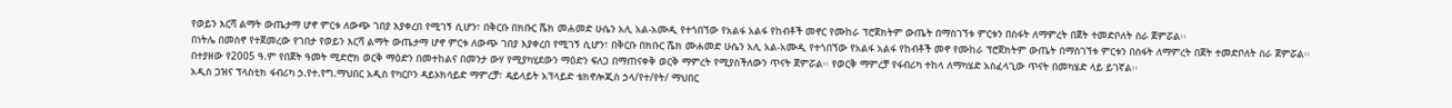የወይን እርሻ ልማት ውጤታማ ሆኖ ምርቱ ለውጭ ገበያ እያቀረበ የሚገኝ ሲሆን፣ በቅርቡ በክቡር ሼክ መሐመድ ሁሴን አሊ አል-አሙዲ የተጎበኘው የአልፋ አልፋ የከብቶች መኖር የሙከራ ፕሮጀክትም ውጤት በማስገኘቱ ምርቱን በስፋት ለማምረት በጀት ተመድቦለት ስራ ጀምሯል፡፡
በነትሌ በመስኖ የተጀመረው የገበታ የወይን እርሻ ልማት ውጤታማ ሆኖ ምርቱ ለውጭ ገበያ እያቀረበ የሚገኝ ሲሆን፣ በቅርቡ በክቡር ሼክ ሙሐመድ ሁሴን አሊ አል-አሙዲ የተጎበኘው የአልፋ አልፋ የከብቶች መኖ የሙከራ ፕሮጀክትም ውጤት በማስገኘቱ ምርቱን በስፋት ለማምረት በጀት ተመድቦለት ስራ ጀምሯል፡፡
በተያዘው የ2005 ዓ.ም የበጀት ዓመት ሚድሮክ ወርቅ ማዕድን በመተከልና በመንታ ውሃ የሚያካሂደውን ማዕድን ፍለጋ በማጠናቀቅ ወርቅ ማምረት የሚያስችለውን ጥናት ጀምሯል፡፡ የወርቅ ማምረቻ የፋብሪካ ተከላ ለማካሄድ አስፈላጊው ጥናት በመካሄድ ላይ ይገኛል፡፡
አዲስ ጋዝና ፕላስቲክ ፋብሪካ ኃ.የተ.የግ.ማህበር አዲስ የካርቦን ዳይኦክሳይድ ማምረቻ፣ ዴይላይት አፕላይድ ቴክኖሎጂስ ኃላ/የተ/የት/ ማህበር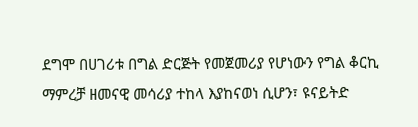ደግሞ በሀገሪቱ በግል ድርጅት የመጀመሪያ የሆነውን የግል ቆርኪ ማምረቻ ዘመናዊ መሳሪያ ተከላ እያከናወነ ሲሆን፣ ዩናይትድ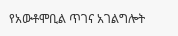የአውቶሞቢል ጥገና አገልግሎት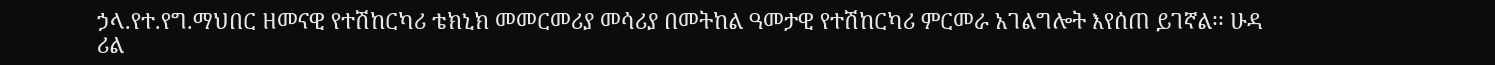ኃላ.የተ.የግ.ማህበር ዘመናዊ የተሽከርካሪ ቴክኒክ መመርመሪያ መሳሪያ በመትከል ዓመታዊ የተሽከርካሪ ምርመራ አገልግሎት እየሰጠ ይገኛል፡፡ ሁዳ ሪል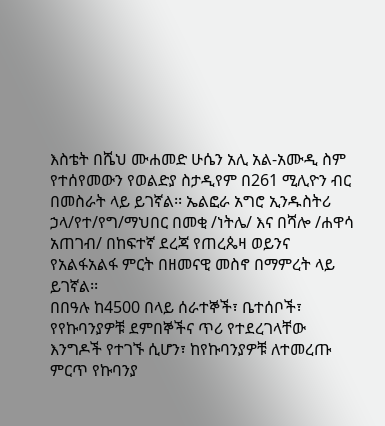እስቴት በሼህ ሙሐመድ ሁሴን አሊ አል-አሙዲ ስም የተሰየመውን የወልድያ ስታዲየም በ261 ሚሊዮን ብር በመስራት ላይ ይገኛል፡፡ ኤልፎራ አግሮ ኢንዱስትሪ ኃላ/የተ/የግ/ማህበር በመቂ /ነትሌ/ እና በሻሎ /ሐዋሳ አጠገብ/ በከፍተኛ ደረጃ የጠረጴዛ ወይንና የአልፋአልፋ ምርት በዘመናዊ መስኖ በማምረት ላይ ይገኛል፡፡
በበዓሉ ከ4500 በላይ ሰራተኞች፣ ቤተሰቦች፣ የየኩባንያዎቹ ደምበኞችና ጥሪ የተደረገላቸው እንግዶች የተገኙ ሲሆን፣ ከየኩባንያዎቹ ለተመረጡ ምርጥ የኩባንያ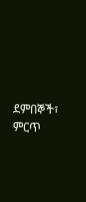ደምበኞች፣ ምርጥ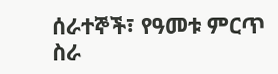ሰራተኞች፣ የዓመቱ ምርጥ ስራ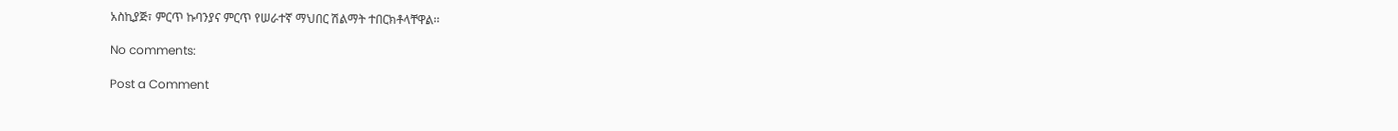አስኪያጅ፣ ምርጥ ኩባንያና ምርጥ የሠራተኛ ማህበር ሽልማት ተበርክቶላቸዋል፡፡

No comments:

Post a Comment